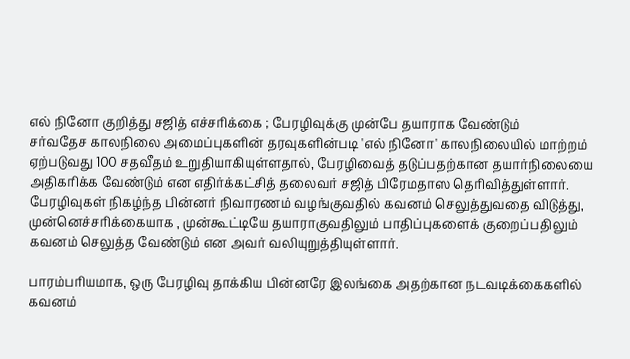எல் நினோ குறித்து சஜித் எச்சரிக்கை ; பேரழிவுக்கு முன்பே தயாராக வேண்டும்
சர்வதேச காலநிலை அமைப்புகளின் தரவுகளின்படி 'எல் நினோ' காலநிலையில் மாற்றம் ஏற்படுவது 100 சதவீதம் உறுதியாகியுள்ளதால், பேரழிவைத் தடுப்பதற்கான தயார்நிலையை அதிகரிக்க வேண்டும் என எதிர்க்கட்சித் தலைவர் சஜித் பிரேமதாஸ தெரிவித்துள்ளார்.
பேரழிவுகள் நிகழ்ந்த பின்னர் நிவாரணம் வழங்குவதில் கவனம் செலுத்துவதை விடுத்து, முன்னெச்சரிக்கையாக , முன்கூட்டியே தயாராகுவதிலும் பாதிப்புகளைக் குறைப்பதிலும் கவனம் செலுத்த வேண்டும் என அவர் வலியுறுத்தியுள்ளார்.

பாரம்பரியமாக, ஒரு பேரழிவு தாக்கிய பின்னரே இலங்கை அதற்கான நடவடிக்கைகளில் கவனம்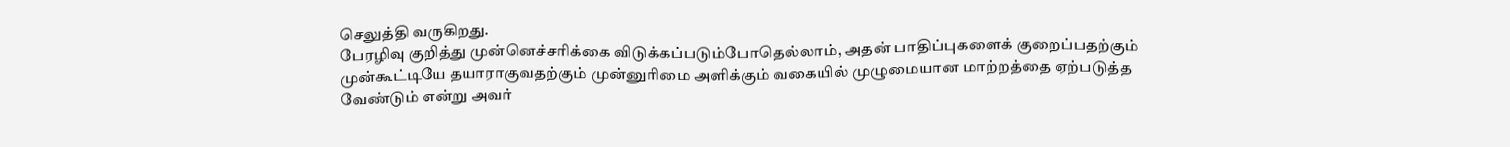செலுத்தி வருகிறது.
பேரழிவு குறித்து முன்னெச்சரிக்கை விடுக்கப்படும்போதெல்லாம், அதன் பாதிப்புகளைக் குறைப்பதற்கும் முன்கூட்டியே தயாராகுவதற்கும் முன்னுரிமை அளிக்கும் வகையில் முழுமையான மாற்றத்தை ஏற்படுத்த வேண்டும் என்று அவர்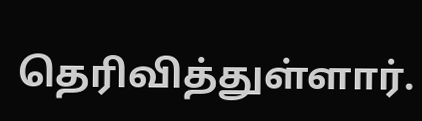தெரிவித்துள்ளார்.